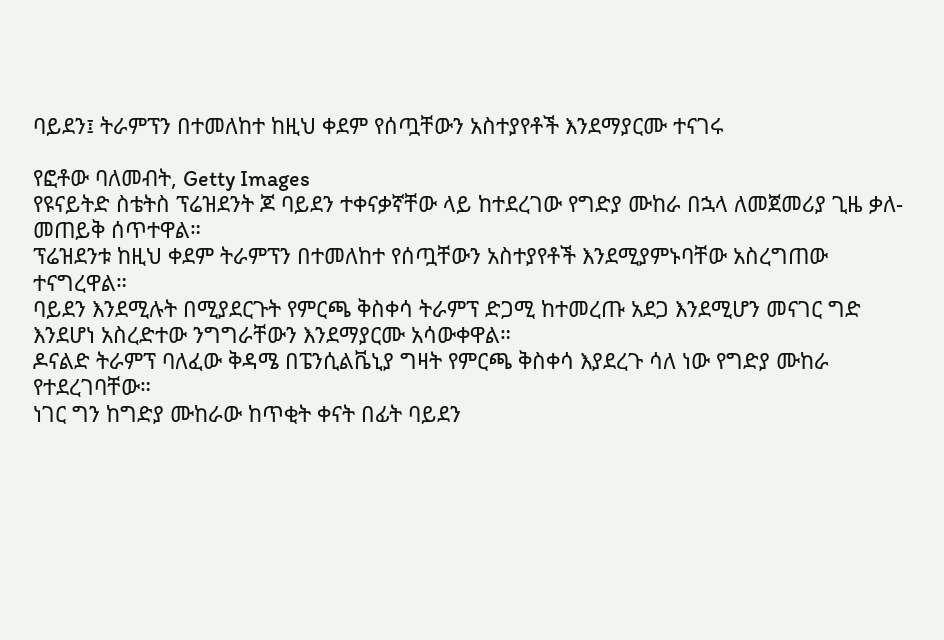ባይደን፤ ትራምፕን በተመለከተ ከዚህ ቀደም የሰጧቸውን አስተያየቶች እንደማያርሙ ተናገሩ

የፎቶው ባለመብት, Getty Images
የዩናይትድ ስቴትስ ፕሬዝደንት ጆ ባይደን ተቀናቃኛቸው ላይ ከተደረገው የግድያ ሙከራ በኋላ ለመጀመሪያ ጊዜ ቃለ-መጠይቅ ሰጥተዋል።
ፕሬዝደንቱ ከዚህ ቀደም ትራምፕን በተመለከተ የሰጧቸውን አስተያየቶች እንደሚያምኑባቸው አስረግጠው ተናግረዋል።
ባይደን እንደሚሉት በሚያደርጉት የምርጫ ቅስቀሳ ትራምፕ ድጋሚ ከተመረጡ አደጋ እንደሚሆን መናገር ግድ እንደሆነ አስረድተው ንግግራቸውን እንደማያርሙ አሳውቀዋል።
ዶናልድ ትራምፕ ባለፈው ቅዳሜ በፔንሲልቬኒያ ግዛት የምርጫ ቅስቀሳ እያደረጉ ሳለ ነው የግድያ ሙከራ የተደረገባቸው።
ነገር ግን ከግድያ ሙከራው ከጥቂት ቀናት በፊት ባይደን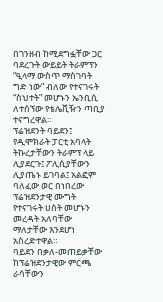በገንዘብ ከሚደግፏቸው ጋር ባደረጉት ውይይት ትራምፕን “ዒላማ ውስጥ ማስገባት ግድ ነው” ብለው የተናገሩት “ስህተት” መሆኑን ኤንቢሲ ለተሰኘው የቴሌቪዥን ጣቢያ ተናግረዋል።
ፕሬዝደንት ባይደን፤ የዲሞክራት ፓርቲ አባላት ትኩረታቸውን ትራምፕ ላይ ሊያደርጉ፤ ፖሊሲያቸውን ሊያጤኑ ይገባል፤ አልፎም ባለፈው ወር በነበረው ፕሬዝደንታዊ ሙግት የተናገሩት ሀሰት መሆኑን መረዳት አለባቸው ማለታቸው እንደሆነ አስረድተዋል።
ባይደን በቃለ-መጠይቃቸው ከፕሬዝደንታዊው ምርጫ ራሳቸውን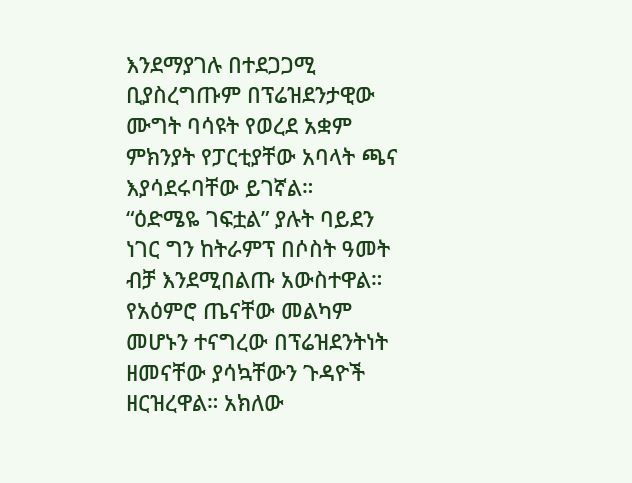እንደማያገሉ በተደጋጋሚ ቢያስረግጡም በፕሬዝደንታዊው ሙግት ባሳዩት የወረደ አቋም ምክንያት የፓርቲያቸው አባላት ጫና እያሳደሩባቸው ይገኛል።
“ዕድሜዬ ገፍቷል” ያሉት ባይደን ነገር ግን ከትራምፕ በሶስት ዓመት ብቻ እንደሚበልጡ አውስተዋል። የአዕምሮ ጤናቸው መልካም መሆኑን ተናግረው በፕሬዝደንትነት ዘመናቸው ያሳኳቸውን ጉዳዮች ዘርዝረዋል። አክለው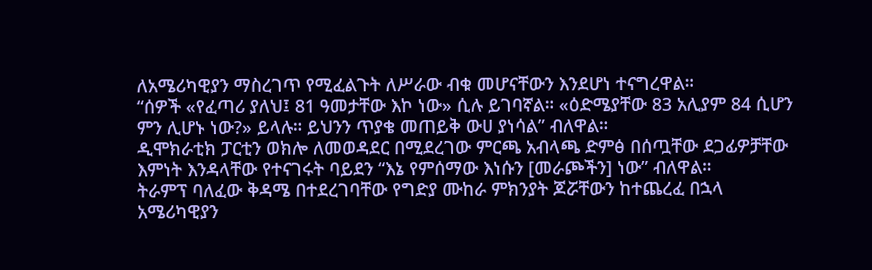ለአሜሪካዊያን ማስረገጥ የሚፈልጉት ለሥራው ብቁ መሆናቸውን እንደሆነ ተናግረዋል።
“ሰዎች «የፈጣሪ ያለህ፤ 81 ዓመታቸው እኮ ነው» ሲሉ ይገባኛል። «ዕድሜያቸው 83 አሊያም 84 ሲሆን ምን ሊሆኑ ነው?» ይላሉ። ይህንን ጥያቄ መጠይቅ ውሀ ያነሳል” ብለዋል።
ዲሞክራቲክ ፓርቲን ወክሎ ለመወዳደር በሚደረገው ምርጫ አብላጫ ድምፅ በሰጧቸው ደጋፊዎቻቸው እምነት እንዳላቸው የተናገሩት ባይደን “እኔ የምሰማው እነሱን [መራጮችን] ነው” ብለዋል።
ትራምፕ ባለፈው ቅዳሜ በተደረገባቸው የግድያ ሙከራ ምክንያት ጆሯቸውን ከተጨረፈ በኋላ አሜሪካዊያን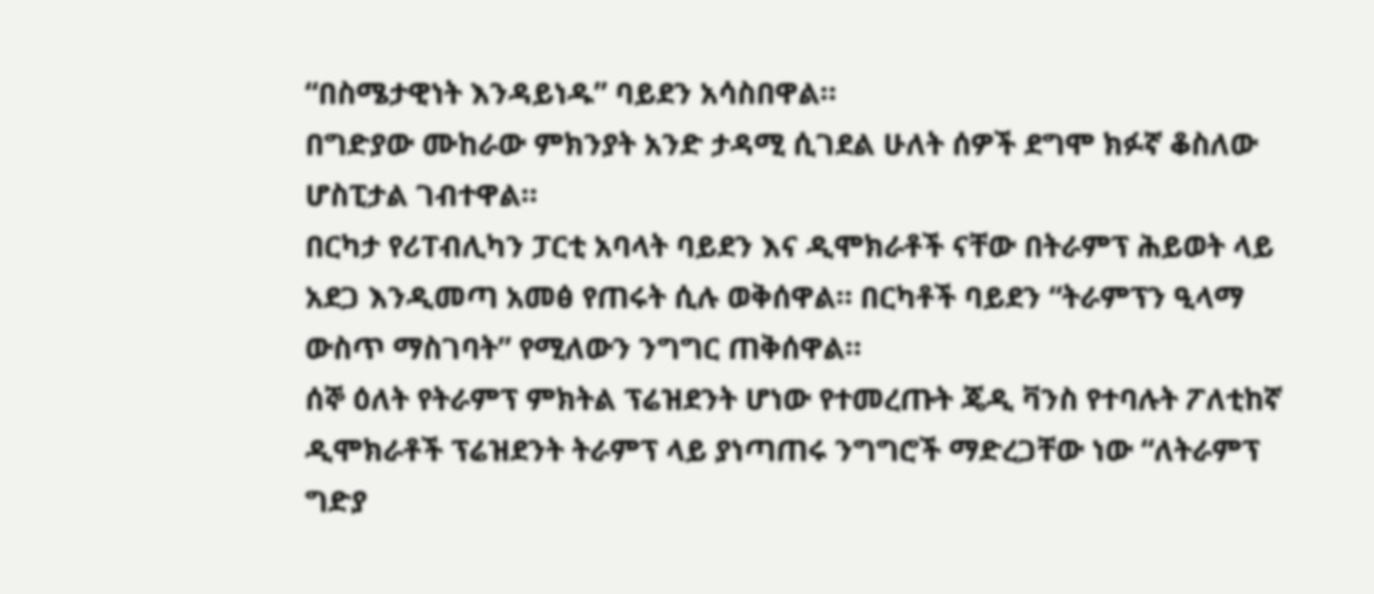“በስሜታዊነት እንዳይነዱ” ባይደን አሳስበዋል።
በግድያው ሙከራው ምክንያት አንድ ታዳሚ ሲገደል ሁለት ሰዎች ደግሞ ክፉኛ ቆስለው ሆስፒታል ገብተዋል።
በርካታ የሪፐብሊካን ፓርቲ አባላት ባይደን እና ዲሞክራቶች ናቸው በትራምፕ ሕይወት ላይ አደጋ እንዲመጣ አመፅ የጠሩት ሲሉ ወቅሰዋል። በርካቶች ባይደን “ትራምፕን ዒላማ ውስጥ ማስገባት” የሚለውን ንግግር ጠቅሰዋል።
ሰኞ ዕለት የትራምፕ ምክትል ፕሬዝደንት ሆነው የተመረጡት ጄዲ ቫንስ የተባሉት ፖለቲከኛ ዲሞክራቶች ፕሬዝደንት ትራምፕ ላይ ያነጣጠሩ ንግግሮች ማድረጋቸው ነው “ለትራምፕ ግድያ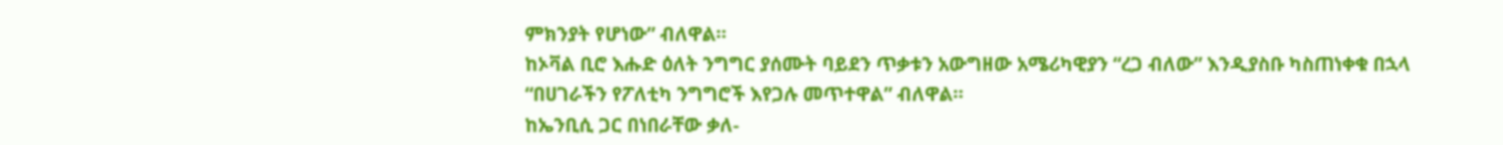ምክንያት የሆነው” ብለዋል።
ከኦቫል ቢሮ እሑድ ዕለት ንግግር ያሰሙት ባይደን ጥቃቱን አውግዘው አሜሪካዊያን “ረጋ ብለው” እንዲያስቡ ካስጠነቀቁ በኋላ “በሀገራችን የፖለቲካ ንግግሮች እየጋሉ መጥተዋል” ብለዋል።
ከኤንቢሲ ጋር በነበራቸው ቃለ-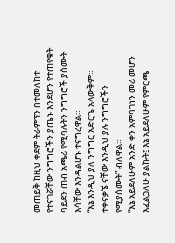መጠይቅ ከዚህ ቀደም ትራምፕን በተመለከተ የተናገሯቸው ንግግሮችን ያጤኑ እንደሆን የተጠየቁት ባይደን ጠብ አጫሪ የሚባሉትን ንግግሮች ያሰሙት እሳቸው እንዳልሆኑ ተናግረዋል።
“እኔ እንዲህ ያለ ንግግር አድርጌ አላውቅም። ተቀናቃኜ ናቸው እንዲህ ያሉ ንግግሮችን የሚያሰሙት” ብለዋል።
“እኔ አይደለሁም አንድ ቀን አምባገነን መሪ መሆን እፈልጋለሁ ያልኩት፤ እኔ አይደለሁም የምርጫ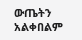ውጤትን አልቀበልም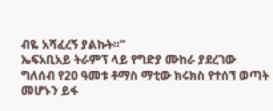ብዬ አሻፈረኝ ያልኩት።”
ኤፍአቢአይ ትራምፕ ላይ የግድያ ሙከራ ያደረገው ግለሰብ የ20 ዓመቱ ቶማስ ማቲው ክሩክስ የተሰኘ ወጣት መሆኑን ይፋ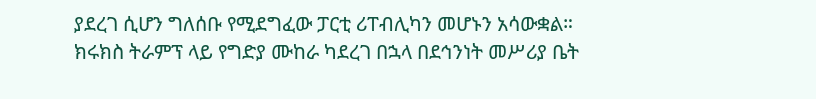ያደረገ ሲሆን ግለሰቡ የሚደግፈው ፓርቲ ሪፐብሊካን መሆኑን አሳውቋል።
ክሩክስ ትራምፕ ላይ የግድያ ሙከራ ካደረገ በኋላ በደኅንነት መሥሪያ ቤት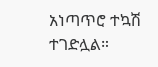አነጣጥሮ ተኳሽ ተገድሏል።